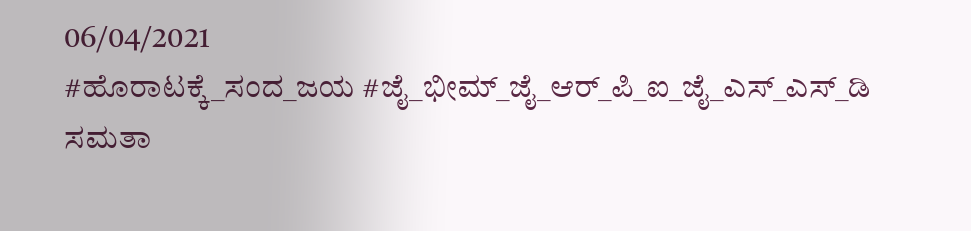06/04/2021
#ಹೊರಾಟಕ್ಕೆ_ಸಂದ_ಜಯ #ಜೈ_ಭೀಮ್_ಜೈ_ಆರ್_ಪಿ_ಐ_ಜೈ_ಎಸ್_ಎಸ್_ಡಿ
ಸಮತಾ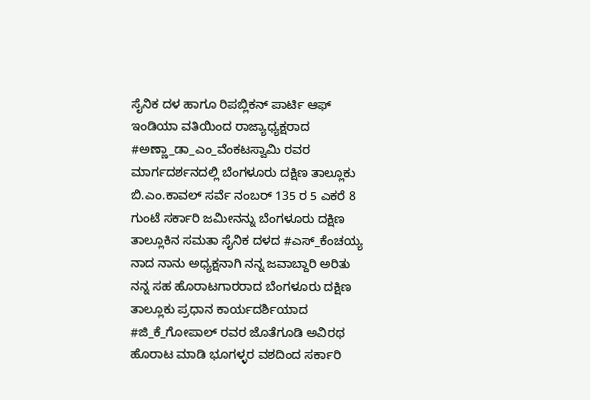ಸೈನಿಕ ದಳ ಹಾಗೂ ರಿಪಬ್ಲಿಕನ್ ಪಾರ್ಟಿ ಆಫ್ ಇಂಡಿಯಾ ವತಿಯಿಂದ ರಾಜ್ಯಾಧ್ಯಕ್ಷರಾದ #ಅಣ್ಣಾ_ಡಾ_ಎಂ_ವೆಂಕಟಸ್ವಾಮಿ ರವರ ಮಾರ್ಗದರ್ಶನದಲ್ಲಿ ಬೆಂಗಳೂರು ದಕ್ಷಿಣ ತಾಲ್ಲೂಕು ಬಿ.ಎಂ.ಕಾವಲ್ ಸರ್ವೆ ನಂಬರ್ 135 ರ 5 ಎಕರೆ 8 ಗುಂಟೆ ಸರ್ಕಾರಿ ಜಮೀನನ್ನು ಬೆಂಗಳೂರು ದಕ್ಷಿಣ ತಾಲ್ಲೂಕಿನ ಸಮತಾ ಸೈನಿಕ ದಳದ #ಎಸ್_ಕೆಂಚಯ್ಯ ನಾದ ನಾನು ಅಧ್ಯಕ್ಷನಾಗಿ ನನ್ನ ಜವಾಬ್ದಾರಿ ಅರಿತು ನನ್ನ ಸಹ ಹೊರಾಟಗಾರರಾದ ಬೆಂಗಳೂರು ದಕ್ಷಿಣ ತಾಲ್ಲೂಕು ಪ್ರಧಾನ ಕಾರ್ಯದರ್ಶಿಯಾದ #ಜಿ_ಕೆ_ಗೋಪಾಲ್ ರವರ ಜೊತೆಗೂಡಿ ಅವಿರಥ ಹೊರಾಟ ಮಾಡಿ ಭೂಗಳ್ಳರ ವಶದಿಂದ ಸರ್ಕಾರಿ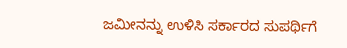ಜಮೀನನ್ನು ಉಳಿಸಿ ಸರ್ಕಾರದ ಸುಪರ್ಥಿಗೆ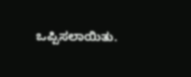ಒಪ್ಪಿಸಲಾಯಿತು.